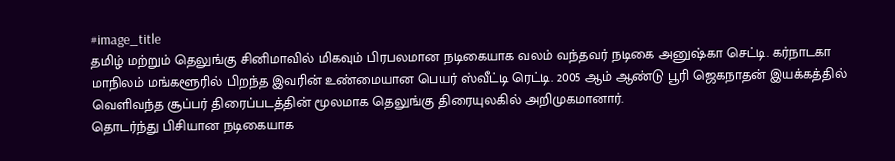#image_title
தமிழ் மற்றும் தெலுங்கு சினிமாவில் மிகவும் பிரபலமான நடிகையாக வலம் வந்தவர் நடிகை அனுஷ்கா செட்டி. கர்நாடகா மாநிலம் மங்களூரில் பிறந்த இவரின் உண்மையான பெயர் ஸ்வீட்டி ரெட்டி. 2005 ஆம் ஆண்டு பூரி ஜெகநாதன் இயக்கத்தில் வெளிவந்த சூப்பர் திரைப்படத்தின் மூலமாக தெலுங்கு திரையுலகில் அறிமுகமானார்.
தொடர்ந்து பிசியான நடிகையாக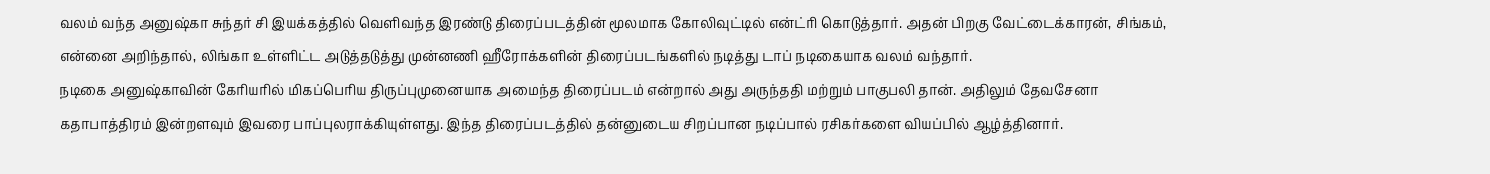வலம் வந்த அனுஷ்கா சுந்தர் சி இயக்கத்தில் வெளிவந்த இரண்டு திரைப்படத்தின் மூலமாக கோலிவுட்டில் என்ட்ரி கொடுத்தார். அதன் பிறகு வேட்டைக்காரன், சிங்கம், என்னை அறிந்தால், லிங்கா உள்ளிட்ட அடுத்தடுத்து முன்னணி ஹீரோக்களின் திரைப்படங்களில் நடித்து டாப் நடிகையாக வலம் வந்தார்.
நடிகை அனுஷ்காவின் கேரியரில் மிகப்பெரிய திருப்புமுனையாக அமைந்த திரைப்படம் என்றால் அது அருந்ததி மற்றும் பாகுபலி தான். அதிலும் தேவசேனா கதாபாத்திரம் இன்றளவும் இவரை பாப்புலராக்கியுள்ளது. இந்த திரைப்படத்தில் தன்னுடைய சிறப்பான நடிப்பால் ரசிகர்களை வியப்பில் ஆழ்த்தினார்.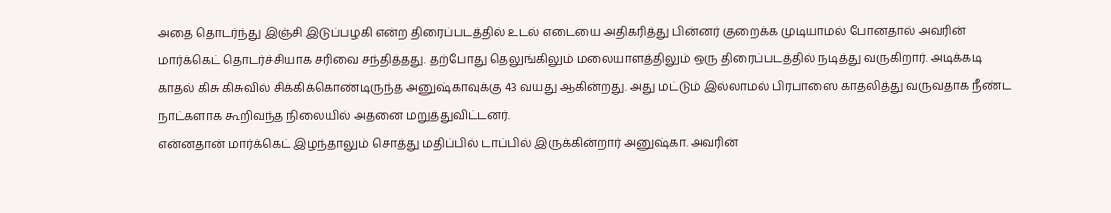அதை தொடர்ந்து இஞ்சி இடுப்பழகி என்ற திரைப்படத்தில் உடல் எடையை அதிகரித்து பின்னர் குறைக்க முடியாமல் போனதால் அவரின் மார்க்கெட் தொடர்ச்சியாக சரிவை சந்தித்தது. தற்போது தெலுங்கிலும் மலையாளத்திலும் ஒரு திரைப்படத்தில் நடித்து வருகிறார். அடிக்கடி காதல் கிசு கிசுவில் சிக்கிக்கொண்டிருந்த அனுஷ்காவுக்கு 43 வயது ஆகின்றது. அது மட்டும் இல்லாமல் பிரபாஸை காதலித்து வருவதாக நீண்ட நாட்களாக கூறிவந்த நிலையில் அதனை மறுத்துவிட்டனர்.
என்னதான் மார்க்கெட் இழந்தாலும் சொத்து மதிப்பில் டாப்பில் இருக்கின்றார் அனுஷ்கா. அவரின்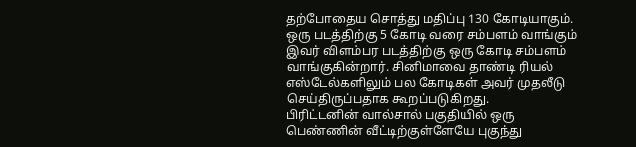தற்போதைய சொத்து மதிப்பு 130 கோடியாகும். ஒரு படத்திற்கு 5 கோடி வரை சம்பளம் வாங்கும் இவர் விளம்பர படத்திற்கு ஒரு கோடி சம்பளம் வாங்குகின்றார். சினிமாவை தாண்டி ரியல் எஸ்டேல்களிலும் பல கோடிகள் அவர் முதலீடு செய்திருப்பதாக கூறப்படுகிறது.
பிரிட்டனின் வால்சால் பகுதியில் ஒரு பெண்ணின் வீட்டிற்குள்ளேயே புகுந்து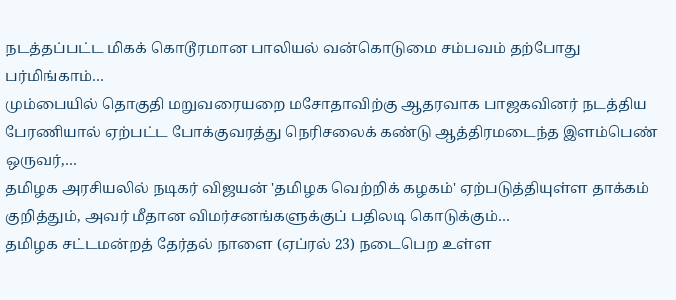நடத்தப்பட்ட மிகக் கொடூரமான பாலியல் வன்கொடுமை சம்பவம் தற்போது பர்மிங்காம்…
மும்பையில் தொகுதி மறுவரையறை மசோதாவிற்கு ஆதரவாக பாஜகவினர் நடத்திய பேரணியால் ஏற்பட்ட போக்குவரத்து நெரிசலைக் கண்டு ஆத்திரமடைந்த இளம்பெண் ஒருவர்,…
தமிழக அரசியலில் நடிகர் விஜயன் 'தமிழக வெற்றிக் கழகம்' ஏற்படுத்தியுள்ள தாக்கம் குறித்தும், அவர் மீதான விமர்சனங்களுக்குப் பதிலடி கொடுக்கும்…
தமிழக சட்டமன்றத் தேர்தல் நாளை (ஏப்ரல் 23) நடைபெற உள்ள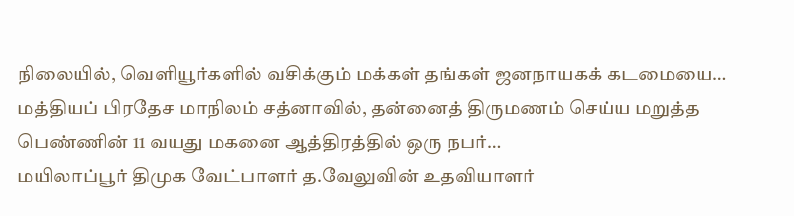நிலையில், வெளியூர்களில் வசிக்கும் மக்கள் தங்கள் ஜனநாயகக் கடமையை…
மத்தியப் பிரதேச மாநிலம் சத்னாவில், தன்னைத் திருமணம் செய்ய மறுத்த பெண்ணின் 11 வயது மகனை ஆத்திரத்தில் ஒரு நபர்…
மயிலாப்பூர் திமுக வேட்பாளர் த.வேலுவின் உதவியாளர்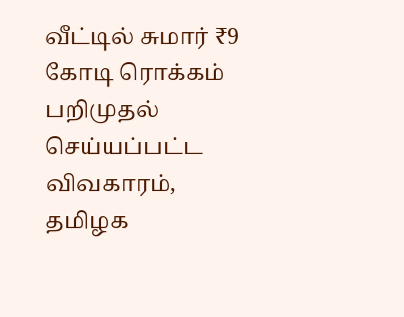வீட்டில் சுமார் ₹9 கோடி ரொக்கம் பறிமுதல் செய்யப்பட்ட விவகாரம், தமிழக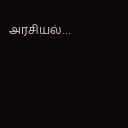அரசியல்…